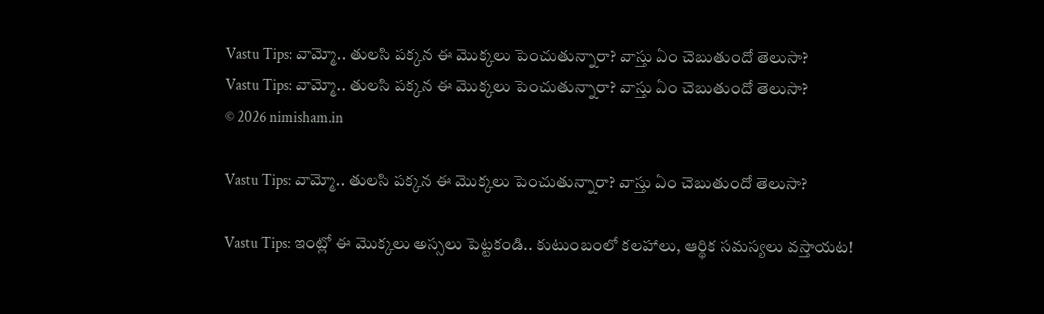Vastu Tips: వామ్మో.. తులసి పక్కన ఈ మొక్కలు పెంచుతున్నారా? వాస్తు ఏం చెబుతుందో తెలుసా?
Vastu Tips: వామ్మో.. తులసి పక్కన ఈ మొక్కలు పెంచుతున్నారా? వాస్తు ఏం చెబుతుందో తెలుసా?
© 2026 nimisham.in

Vastu Tips: వామ్మో.. తులసి పక్కన ఈ మొక్కలు పెంచుతున్నారా? వాస్తు ఏం చెబుతుందో తెలుసా?

Vastu Tips: ఇంట్లో ఈ మొక్కలు అస్సలు పెట్టకండి.. కుటుంబంలో కలహాలు, ఆర్థిక సమస్యలు వస్తాయట!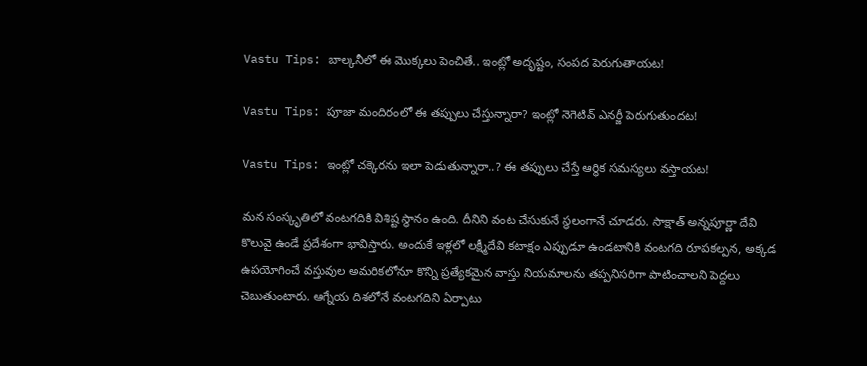Vastu Tips: బాల్కనీలో ఈ మొక్కలు పెంచితే.. ఇంట్లో అదృష్టం, సంపద పెరుగుతాయట!

Vastu Tips: పూజా మందిరంలో ఈ తప్పులు చేస్తున్నారా? ఇంట్లో నెగెటివ్ ఎనర్జీ పెరుగుతుందట!

Vastu Tips: ఇంట్లో చక్కెరను ఇలా పెడుతున్నారా..? ఈ తప్పులు చేస్తే ఆర్థిక సమస్యలు వస్తాయట!

మన సంస్కృతిలో వంటగదికి విశిష్ట స్థానం ఉంది. దీనిని వంట చేసుకునే స్థలంగానే చూడరు. సాక్షాత్ అన్నపూర్ణా దేవి కొలువై ఉండే ప్రదేశంగా భావిస్తారు. అందుకే ఇళ్లలో లక్ష్మీదేవి కటాక్షం ఎప్పుడూ ఉండటానికి వంటగది రూపకల్పన, అక్కడ ఉపయోగించే వస్తువుల అమరికలోనూ కొన్ని ప్రత్యేకమైన వాస్తు నియమాలను తప్పనిసరిగా పాటించాలని పెద్దలు చెబుతుంటారు. ఆగ్నేయ దిశలోనే వంటగదిని ఏర్పాటు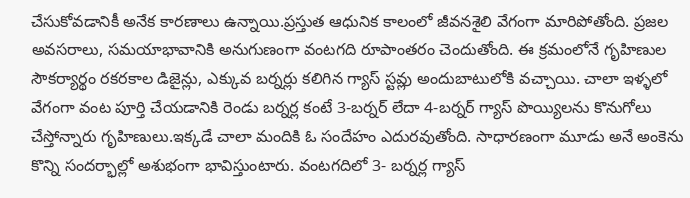చేసుకోవడానికీ అనేక కారణాలు ఉన్నాయి.ప్రస్తుత ఆధునిక కాలంలో జీవనశైలి వేగంగా మారిపోతోంది. ప్రజల అవసరాలు, సమయాభావానికి అనుగుణంగా వంటగది రూపాంతరం చెందుతోంది. ఈ క్రమంలోనే గృహిణుల సౌకర్యార్థం రకరకాల డిజైన్లు, ఎక్కువ బర్నర్లు కలిగిన గ్యాస్ స్టవ్లు అందుబాటులోకి వచ్చాయి. చాలా ఇళ్ళలో వేగంగా వంట పూర్తి చేయడానికి రెండు బర్నర్ల కంటే 3-బర్నర్ లేదా 4-బర్నర్ గ్యాస్ పొయ్యిలను కొనుగోలు చేస్తోన్నారు గృహిణులు.ఇక్కడే చాలా మందికి ఓ సందేహం ఎదురవుతోంది. సాధారణంగా మూడు అనే అంకెను కొన్ని సందర్భాల్లో అశుభంగా భావిస్తుంటారు. వంటగదిలో 3- బర్నర్ల గ్యాస్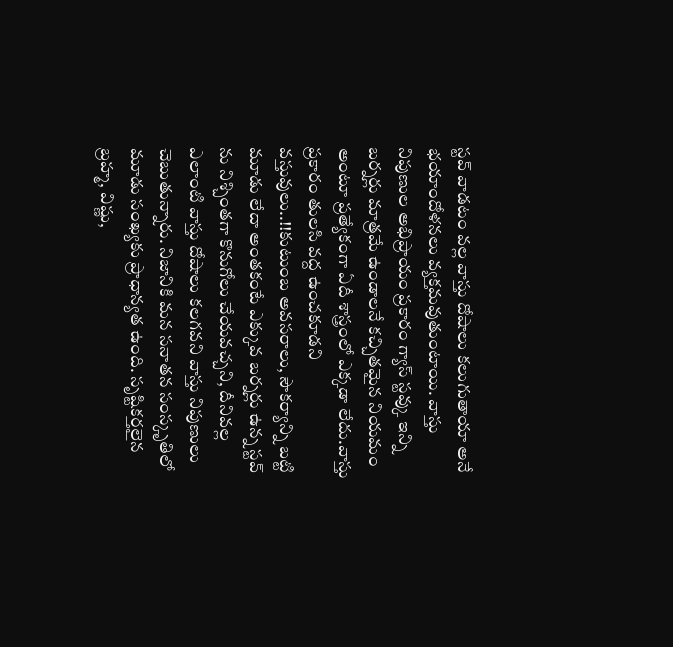స్టవ్ వాడటం వల్ల వాస్తు దోషాలు కలుగుతాయా అనే భయాందోళనలు వ్యక్తమవుతుంటాయి. వాస్తు నిపుణుల అభిప్రాయం ప్రకారం గ్యాస్ స్టవ్కు ఇన్ని బర్నర్లు మాత్రమే ఉండాలనే కచ్చితమైన నియమం అంటూ ప్రత్యేకంగా ఏదీ శాస్త్రంలో ఎక్కడా లేదు.వాస్తు ప్రకారం తులసి వద్ద ఉంచకూడని వస్తువులు..!!కుటుంబ అవసరాలు, సౌకర్యాన్ని బట్టి మూడు లేదా అంతకంటే ఎక్కువ బర్నర్లు ఉన్న స్టవ్ ను నిశ్చింతగా కొనుగోలు చేయవచ్చని, దీనివల్ల ఎలాంటి వాస్తు దోషాలు కలగవని వాస్తు నిపుణులు చెబుతున్నారు. నిజానికి మన సనాతన సంస్కృతిలో మూడు సంఖ్యకు ప్రాధాన్యత ఉంది. సృష్టికర్తలైన బ్రహ్మ, విష్ణు,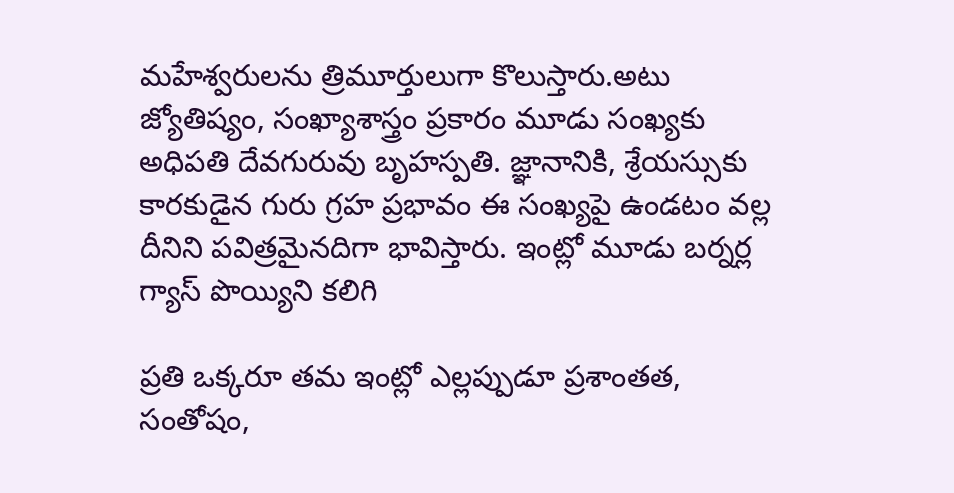మహేశ్వరులను త్రిమూర్తులుగా కొలుస్తారు.అటు జ్యోతిష్యం, సంఖ్యాశాస్త్రం ప్రకారం మూడు సంఖ్యకు అధిపతి దేవగురువు బృహస్పతి. జ్ఞానానికి, శ్రేయస్సుకు కారకుడైన గురు గ్రహ ప్రభావం ఈ సంఖ్యపై ఉండటం వల్ల దీనిని పవిత్రమైనదిగా భావిస్తారు. ఇంట్లో మూడు బర్నర్ల గ్యాస్ పొయ్యిని కలిగి

ప్రతి ఒక్కరూ తమ ఇంట్లో ఎల్లప్పుడూ ప్రశాంతత, సంతోషం,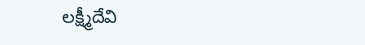లక్ష్మీదేవి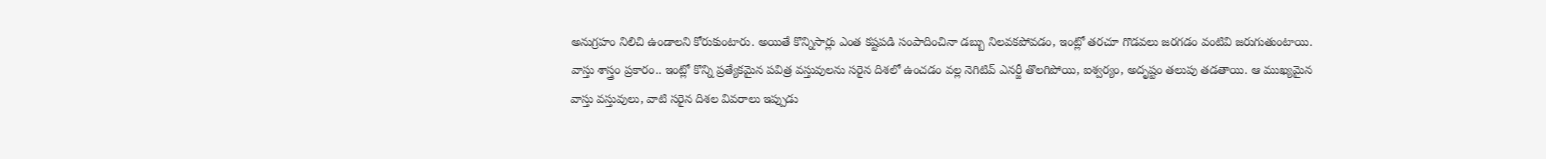అనుగ్రహం నిలిచి ఉండాలని కోరుకుంటారు. అయితే కొన్నిసార్లు ఎంత కష్టపడి సంపాదించినా డబ్బు నిలవకపోవడం, ఇంట్లో తరచూ గొడవలు జరగడం వంటివి జరుగుతుంటాయి. వాస్తు శాస్త్రం ప్రకారం.. ఇంట్లో కొన్ని ప్రత్యేకమైన పవిత్ర వస్తువులను సరైన దిశలో ఉంచడం వల్ల నెగిటివ్ ఎనర్జీ తొలగిపోయి, ఐశ్వర్యం, అదృష్టం తలుపు తడతాయి. ఆ ముఖ్యమైన వాస్తు వస్తువులు, వాటి సరైన దిశల వివరాలు ఇప్పుడు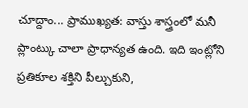చూద్దాం... ప్రాముఖ్యత: వాస్తు శాస్త్రంలో మనీ ప్లాంట్కు చాలా ప్రాధాన్యత ఉంది. ఇది ఇంట్లోని ప్రతికూల శక్తిని పీల్చుకుని,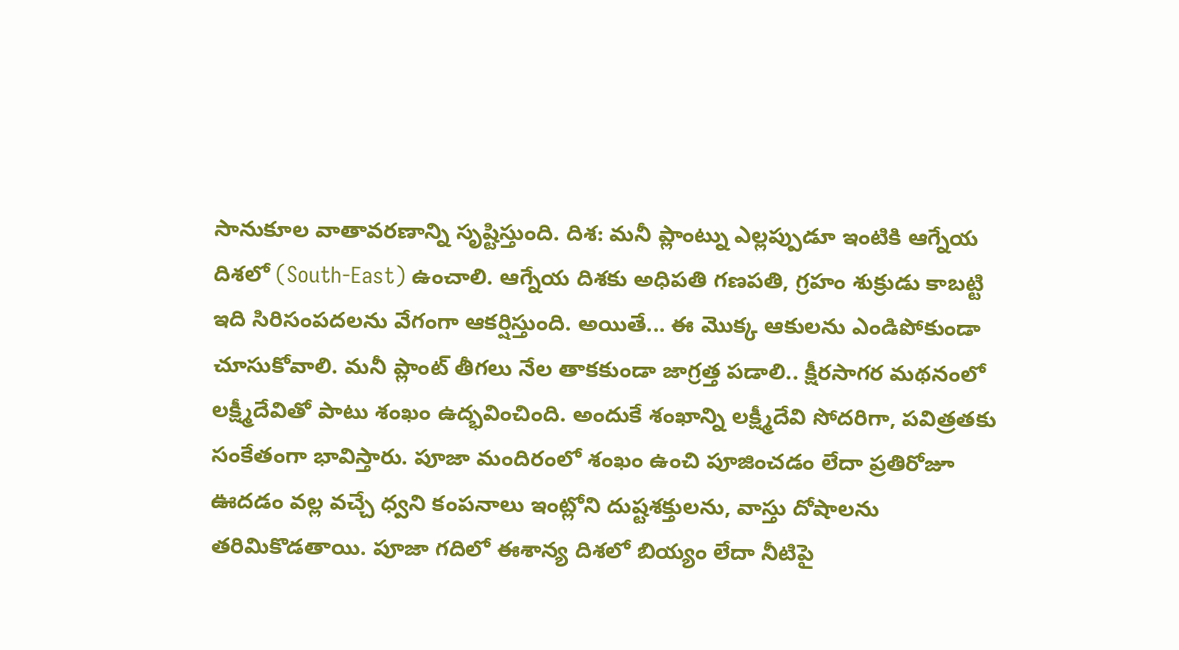సానుకూల వాతావరణాన్ని సృష్టిస్తుంది. దిశ: మనీ ప్లాంట్ను ఎల్లప్పుడూ ఇంటికి ఆగ్నేయ దిశలో (South-East) ఉంచాలి. ఆగ్నేయ దిశకు అధిపతి గణపతి, గ్రహం శుక్రుడు కాబట్టి ఇది సిరిసంపదలను వేగంగా ఆకర్షిస్తుంది. అయితే... ఈ మొక్క ఆకులను ఎండిపోకుండా చూసుకోవాలి. మనీ ప్లాంట్ తీగలు నేల తాకకుండా జాగ్రత్త పడాలి.. క్షీరసాగర మథనంలో లక్ష్మీదేవితో పాటు శంఖం ఉద్భవించింది. అందుకే శంఖాన్ని లక్ష్మీదేవి సోదరిగా, పవిత్రతకు సంకేతంగా భావిస్తారు. పూజా మందిరంలో శంఖం ఉంచి పూజించడం లేదా ప్రతిరోజూ ఊదడం వల్ల వచ్చే ధ్వని కంపనాలు ఇంట్లోని దుష్టశక్తులను, వాస్తు దోషాలను తరిమికొడతాయి. పూజా గదిలో ఈశాన్య దిశలో బియ్యం లేదా నీటిపై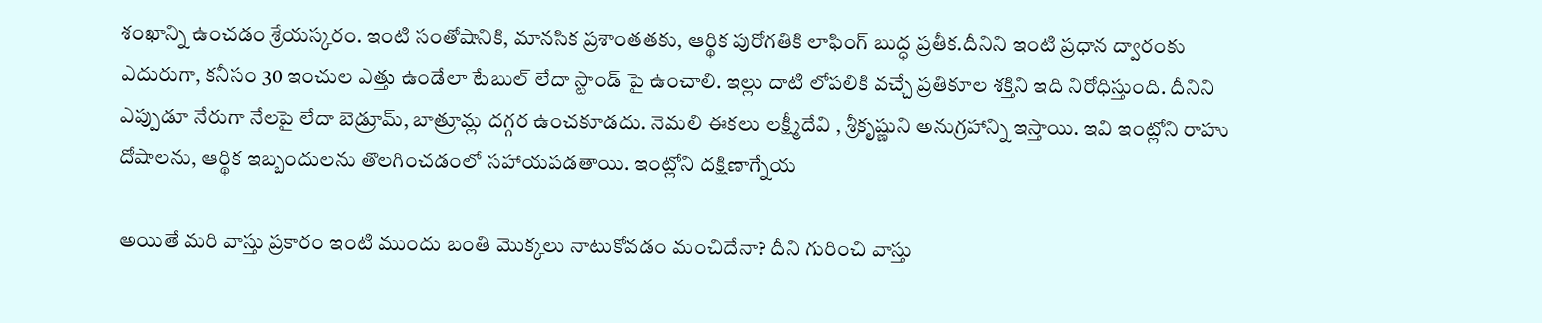శంఖాన్ని ఉంచడం శ్రేయస్కరం. ఇంటి సంతోషానికి, మానసిక ప్రశాంతతకు, ఆర్థిక పురోగతికి లాఫింగ్ బుద్ధ ప్రతీక.దీనిని ఇంటి ప్రధాన ద్వారంకు ఎదురుగా, కనీసం 30 ఇంచుల ఎత్తు ఉండేలా టేబుల్ లేదా స్టాండ్ పై ఉంచాలి. ఇల్లు దాటి లోపలికి వచ్చే ప్రతికూల శక్తిని ఇది నిరోధిస్తుంది. దీనిని ఎప్పుడూ నేరుగా నేలపై లేదా బెడ్రూమ్, బాత్రూమ్ల దగ్గర ఉంచకూడదు. నెమలి ఈకలు లక్ష్మీదేవి , శ్రీకృష్ణుని అనుగ్రహాన్ని ఇస్తాయి. ఇవి ఇంట్లోని రాహు దోషాలను, ఆర్థిక ఇబ్బందులను తొలగించడంలో సహాయపడతాయి. ఇంట్లోని దక్షిణాగ్నేయ

అయితే మరి వాస్తు ప్రకారం ఇంటి ముందు బంతి మొక్కలు నాటుకోవడం మంచిదేనా? దీని గురించి వాస్తు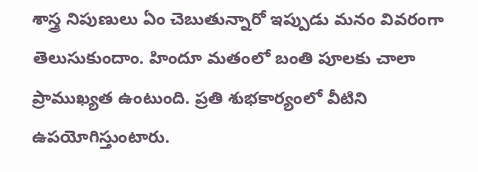శాస్త్ర నిపుణులు ఏం చెబుతున్నారో ఇప్పుడు మనం వివరంగా తెలుసుకుందాం. హిందూ మతంలో బంతి పూలకు చాలా ప్రాముఖ్యత ఉంటుంది. ప్రతి శుభకార్యంలో వీటిని ఉపయోగిస్తుంటారు.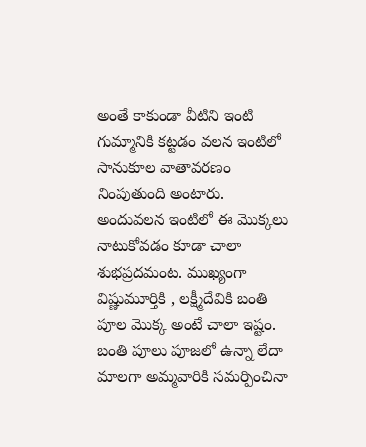అంతే కాకుండా వీటిని ఇంటి గుమ్మానికి కట్టడం వలన ఇంటిలో సానుకూల వాతావరణం నింపుతుంది అంటారు. అందువలన ఇంటిలో ఈ మొక్కలు నాటుకోవడం కూడా చాలా శుభప్రదమంట. ముఖ్యంగా విష్ణుమూర్తికి , లక్ష్మీదేవికి బంతి పూల మొక్క అంటే చాలా ఇష్టం. బంతి పూలు పూజలో ఉన్నా లేదా మాలగా అమ్మవారికి సమర్పించినా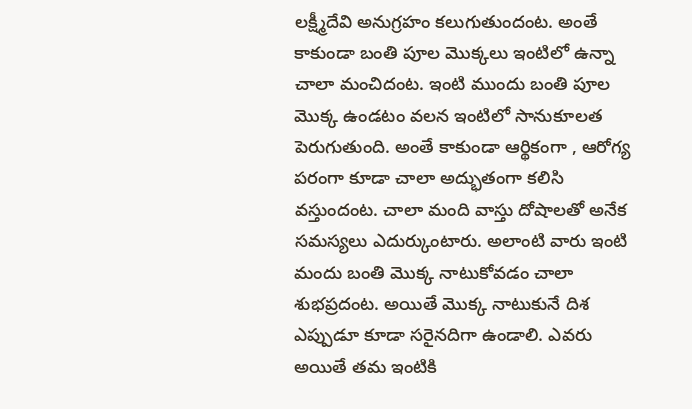లక్ష్మీదేవి అనుగ్రహం కలుగుతుందంట. అంతే కాకుండా బంతి పూల మొక్కలు ఇంటిలో ఉన్నా చాలా మంచిదంట. ఇంటి ముందు బంతి పూల మొక్క ఉండటం వలన ఇంటిలో సానుకూలత పెరుగుతుంది. అంతే కాకుండా ఆర్థికంగా , ఆరోగ్య పరంగా కూడా చాలా అద్భుతంగా కలిసి వస్తుందంట. చాలా మంది వాస్తు దోషాలతో అనేక సమస్యలు ఎదుర్కుంటారు. అలాంటి వారు ఇంటి మందు బంతి మొక్క నాటుకోవడం చాలా శుభప్రదంట. అయితే మొక్క నాటుకునే దిశ ఎప్పుడూ కూడా సరైనదిగా ఉండాలి. ఎవరు అయితే తమ ఇంటికి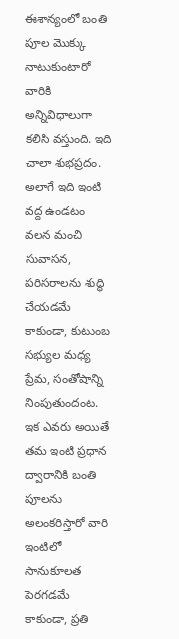ఈశాన్యంలో బంతి పూల మొక్కు నాటుకుంటారో వారికి అన్నివిధాలుగా కలిసి వస్తుంది. ఇది చాలా శుభప్రదం. అలాగే ఇది ఇంటి వద్ద ఉండటం వలన మంచి సువాసన, పరిసరాలను శుద్ధి చేయడమే కాకుండా, కుటుంబ సభ్యుల మధ్య ప్రేమ, సంతోషాన్ని నింపుతుందంట. ఇక ఎవరు అయితే తమ ఇంటి ప్రధాన ద్వారానికి బంతి పూలను అలంకరిస్తారో వారి ఇంటిలో సానుకూలత పెరగడమే కాకుండా, ప్రతి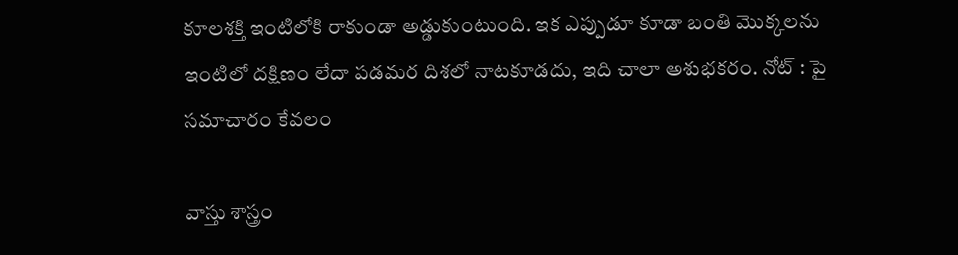కూలశక్తి ఇంటిలోకి రాకుండా అడ్డుకుంటుంది. ఇక ఎప్పుడూ కూడా బంతి మొక్కలను ఇంటిలో దక్షిణం లేదా పడమర దిశలో నాటకూడదు, ఇది చాలా అశుభకరం. నోట్ : పై సమాచారం కేవలం

వాస్తు శాస్త్రం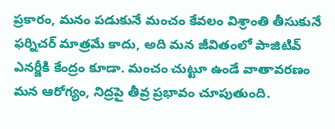ప్రకారం, మనం పడుకునే మంచం కేవలం విశ్రాంతి తీసుకునే ఫర్నిచర్ మాత్రమే కాదు, అది మన జీవితంలో పాజిటివ్ ఎనర్జీకి కేంద్రం కూడా. మంచం చుట్టూ ఉండే వాతావరణం మన ఆరోగ్యం, నిద్రపై తీవ్ర ప్రభావం చూపుతుంది.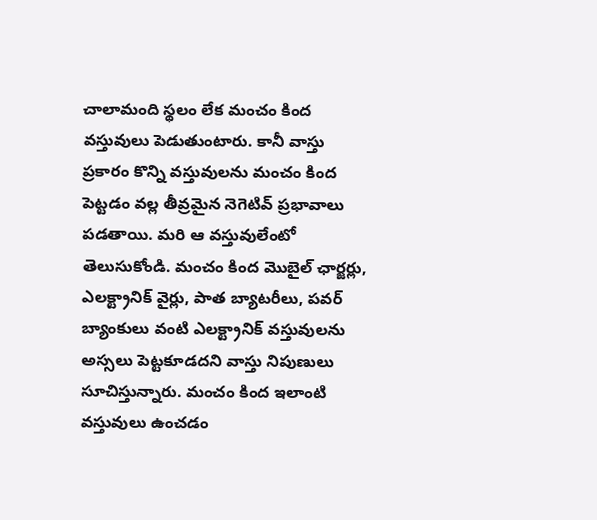చాలామంది స్థలం లేక మంచం కింద వస్తువులు పెడుతుంటారు. కానీ వాస్తు ప్రకారం కొన్ని వస్తువులను మంచం కింద పెట్టడం వల్ల తీవ్రమైన నెగెటివ్ ప్రభావాలు పడతాయి. మరి ఆ వస్తువులేంటో తెలుసుకోండి. మంచం కింద మొబైల్ ఛార్జర్లు, ఎలక్ట్రానిక్ వైర్లు, పాత బ్యాటరీలు, పవర్ బ్యాంకులు వంటి ఎలక్ట్రానిక్ వస్తువులను అస్సలు పెట్టకూడదని వాస్తు నిపుణులు సూచిస్తున్నారు. మంచం కింద ఇలాంటి వస్తువులు ఉంచడం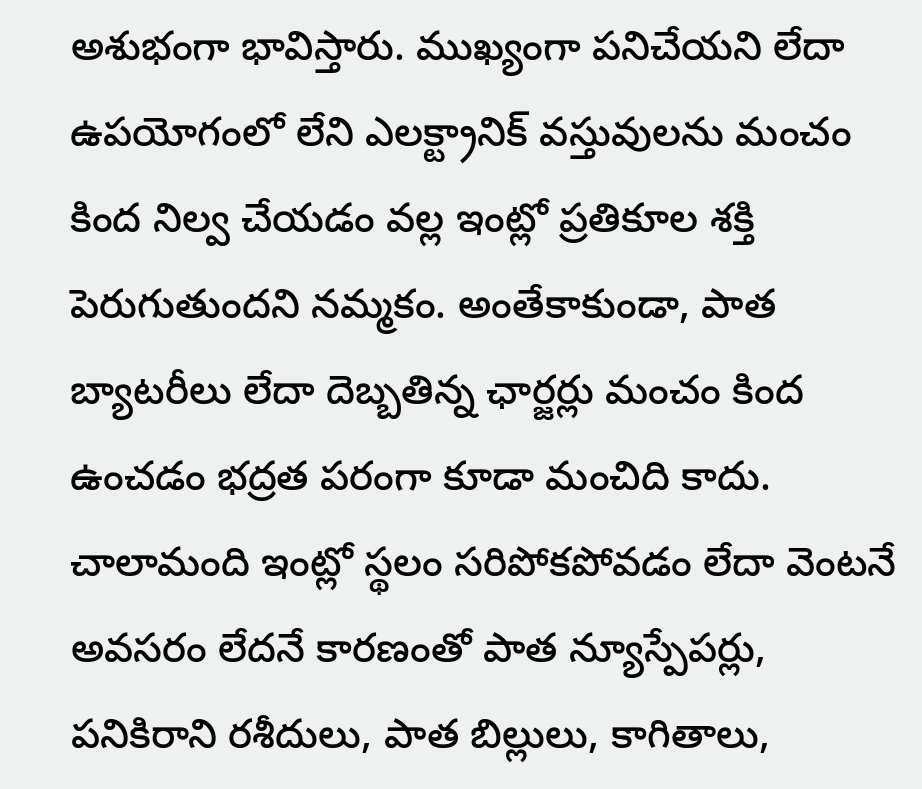అశుభంగా భావిస్తారు. ముఖ్యంగా పనిచేయని లేదా ఉపయోగంలో లేని ఎలక్ట్రానిక్ వస్తువులను మంచం కింద నిల్వ చేయడం వల్ల ఇంట్లో ప్రతికూల శక్తి పెరుగుతుందని నమ్మకం. అంతేకాకుండా, పాత బ్యాటరీలు లేదా దెబ్బతిన్న ఛార్జర్లు మంచం కింద ఉంచడం భద్రత పరంగా కూడా మంచిది కాదు. చాలామంది ఇంట్లో స్థలం సరిపోకపోవడం లేదా వెంటనే అవసరం లేదనే కారణంతో పాత న్యూస్పేపర్లు, పనికిరాని రశీదులు, పాత బిల్లులు, కాగితాలు,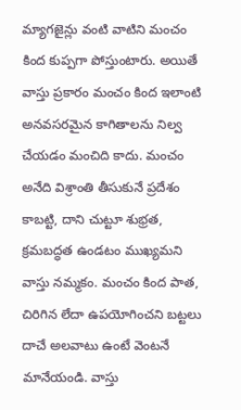మ్యాగజైన్లు వంటి వాటిని మంచం కింద కుప్పగా పోస్తుంటారు. అయితే వాస్తు ప్రకారం మంచం కింద ఇలాంటి అనవసరమైన కాగితాలను నిల్వ చేయడం మంచిది కాదు. మంచం అనేది విశ్రాంతి తీసుకునే ప్రదేశం కాబట్టి, దాని చుట్టూ శుభ్రత, క్రమబద్ధత ఉండటం ముఖ్యమని వాస్తు నమ్మకం. మంచం కింద పాత, చిరిగిన లేదా ఉపయోగించని బట్టలు దాచే అలవాటు ఉంటే వెంటనే మానేయండి. వాస్తు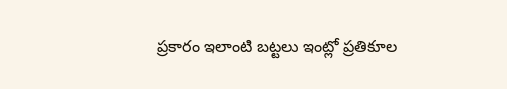ప్రకారం ఇలాంటి బట్టలు ఇంట్లో ప్రతికూల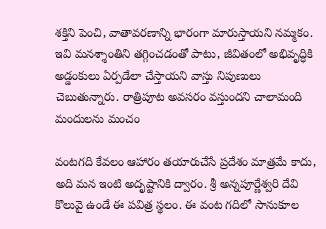శక్తిని పెంచి, వాతావరణాన్ని భారంగా మారుస్తాయని నమ్మకం. ఇవి మనశ్శాంతిని తగ్గించడంతో పాటు, జీవితంలో అభివృద్ధికి అడ్డంకులు ఏర్పడేలా చేస్తాయని వాస్తు నిపుణులు చెబుతున్నారు. రాత్రిపూట అవసరం వస్తుందని చాలామంది మందులను మంచం

వంటగది కేవలం ఆహారం తయారుచేసే ప్రదేశం మాత్రమే కాదు, అది మన ఇంటి అదృష్టానికి ద్వారం. శ్రీ అన్నపూర్ణేశ్వరి దేవి కొలువై ఉండే ఈ పవిత్ర స్థలం. ఈ వంట గదిలో సానుకూల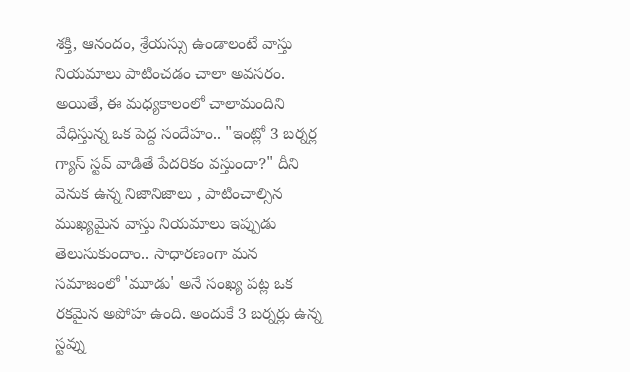శక్తి, ఆనందం, శ్రేయస్సు ఉండాలంటే వాస్తు నియమాలు పాటించడం చాలా అవసరం. అయితే, ఈ మధ్యకాలంలో చాలామందిని వేధిస్తున్న ఒక పెద్ద సందేహం.. "ఇంట్లో 3 బర్నర్ల గ్యాస్ స్టవ్ వాడితే పేదరికం వస్తుందా?" దీని వెనుక ఉన్న నిజానిజాలు , పాటించాల్సిన ముఖ్యమైన వాస్తు నియమాలు ఇప్పుడు తెలుసుకుందాం.. సాధారణంగా మన సమాజంలో 'మూడు' అనే సంఖ్య పట్ల ఒక రకమైన అపోహ ఉంది. అందుకే 3 బర్నర్లు ఉన్న స్టవ్ను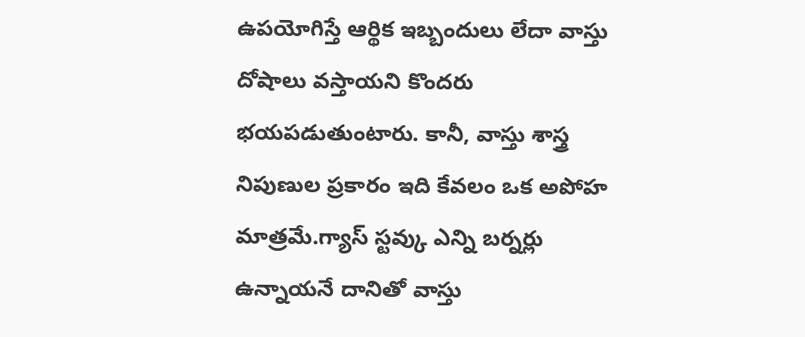ఉపయోగిస్తే ఆర్థిక ఇబ్బందులు లేదా వాస్తు దోషాలు వస్తాయని కొందరు భయపడుతుంటారు. కానీ, వాస్తు శాస్త్ర నిపుణుల ప్రకారం ఇది కేవలం ఒక అపోహ మాత్రమే.గ్యాస్ స్టవ్కు ఎన్ని బర్నర్లు ఉన్నాయనే దానితో వాస్తు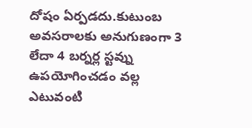దోషం ఏర్పడదు.కుటుంబ అవసరాలకు అనుగుణంగా 3 లేదా 4 బర్నర్ల స్టవ్ను ఉపయోగించడం వల్ల ఎటువంటి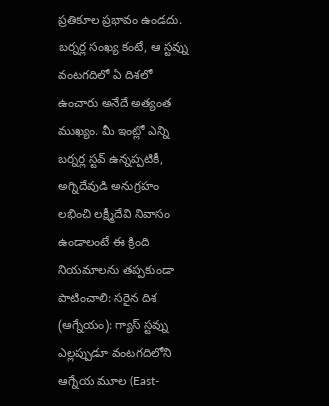ప్రతికూల ప్రభావం ఉండదు. బర్నర్ల సంఖ్య కంటే, ఆ స్టవ్ను వంటగదిలో ఏ దిశలో ఉంచారు అనేదే అత్యంత ముఖ్యం. మీ ఇంట్లో ఎన్ని బర్నర్ల స్టవ్ ఉన్నప్పటికీ, అగ్నిదేవుడి అనుగ్రహం లభించి లక్ష్మీదేవి నివాసం ఉండాలంటే ఈ క్రింది నియమాలను తప్పకుండా పాటించాలి: సరైన దిశ (ఆగ్నేయం): గ్యాస్ స్టవ్ను ఎల్లప్పుడూ వంటగదిలోని ఆగ్నేయ మూల (East-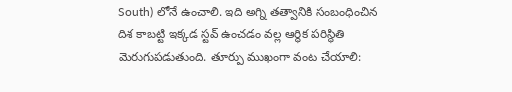South) లోనే ఉంచాలి. ఇది అగ్ని తత్వానికి సంబంధించిన దిశ కాబట్టి ఇక్కడ స్టవ్ ఉంచడం వల్ల ఆర్థిక పరిస్థితి మెరుగుపడుతుంది. తూర్పు ముఖంగా వంట చేయాలి: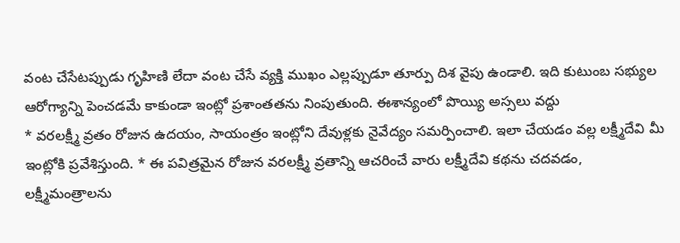వంట చేసేటప్పుడు గృహిణి లేదా వంట చేసే వ్యక్తి ముఖం ఎల్లప్పుడూ తూర్పు దిశ వైపు ఉండాలి. ఇది కుటుంబ సభ్యుల ఆరోగ్యాన్ని పెంచడమే కాకుండా ఇంట్లో ప్రశాంతతను నింపుతుంది. ఈశాన్యంలో పొయ్యి అస్సలు వద్దు
* వరలక్ష్మీ వ్రతం రోజున ఉదయం, సాయంత్రం ఇంట్లోని దేవుళ్లకు నైవేద్యం సమర్పించాలి. ఇలా చేయడం వల్ల లక్ష్మీదేవి మీ ఇంట్లోకి ప్రవేశిస్తుంది. * ఈ పవిత్రమైన రోజున వరలక్ష్మీ వ్రతాన్ని ఆచరించే వారు లక్ష్మీదేవి కథను చదవడం, లక్ష్మీమంత్రాలను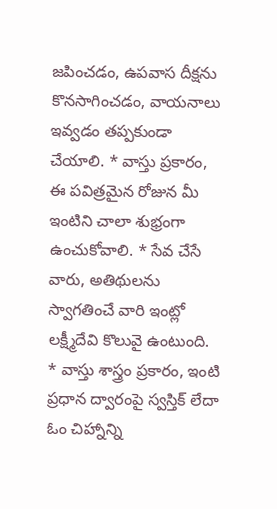జపించడం, ఉపవాస దీక్షను కొనసాగించడం, వాయనాలు ఇవ్వడం తప్పకుండా చేయాలి. * వాస్తు ప్రకారం, ఈ పవిత్రమైన రోజున మీ ఇంటిని చాలా శుభ్రంగా ఉంచుకోవాలి. * సేవ చేసే వారు, అతిథులను స్వాగతించే వారి ఇంట్లో లక్ష్మీదేవి కొలువై ఉంటుంది. * వాస్తు శాస్త్రం ప్రకారం, ఇంటి ప్రధాన ద్వారంపై స్వస్తిక్ లేదా ఓం చిహ్నాన్ని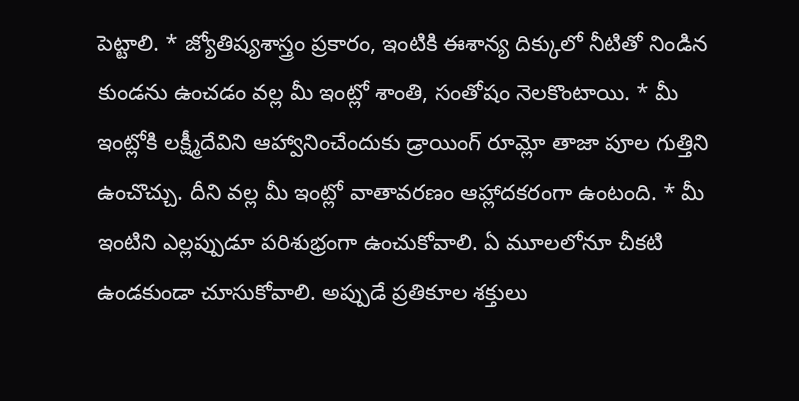పెట్టాలి. * జ్యోతిష్యశాస్త్రం ప్రకారం, ఇంటికి ఈశాన్య దిక్కులో నీటితో నిండిన కుండను ఉంచడం వల్ల మీ ఇంట్లో శాంతి, సంతోషం నెలకొంటాయి. * మీ ఇంట్లోకి లక్ష్మీదేవిని ఆహ్వానించేందుకు డ్రాయింగ్ రూమ్లో తాజా పూల గుత్తిని ఉంచొచ్చు. దీని వల్ల మీ ఇంట్లో వాతావరణం ఆహ్లాదకరంగా ఉంటంది. * మీ ఇంటిని ఎల్లప్పుడూ పరిశుభ్రంగా ఉంచుకోవాలి. ఏ మూలలోనూ చీకటి ఉండకుండా చూసుకోవాలి. అప్పుడే ప్రతికూల శక్తులు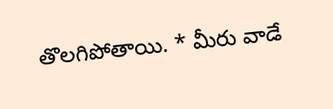తొలగిపోతాయి. * మీరు వాడే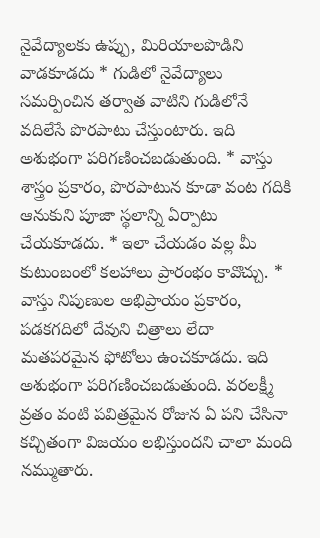నైవేద్యాలకు ఉప్పు, మిరియాలపొడిని వాడకూడదు * గుడిలో నైవేద్యాలు సమర్పించిన తర్వాత వాటిని గుడిలోనే వదిలేసే పొరపాటు చేస్తుంటారు. ఇది అశుభంగా పరిగణించబడుతుంది. * వాస్తు శాస్త్రం ప్రకారం, పొరపాటున కూడా వంట గదికి ఆనుకుని పూజా స్థలాన్ని ఏర్పాటు చేయకూడదు. * ఇలా చేయడం వల్ల మీ కుటుంబంలో కలహాలు ప్రారంభం కావొచ్చు. * వాస్తు నిపుణుల అభిప్రాయం ప్రకారం, పడకగదిలో దేవుని చిత్రాలు లేదా మతపరమైన ఫోటోలు ఉంచకూడదు. ఇది అశుభంగా పరిగణించబడుతుంది. వరలక్ష్మీ వ్రతం వంటి పవిత్రమైన రోజున ఏ పని చేసినా కచ్చితంగా విజయం లభిస్తుందని చాలా మంది నమ్ముతారు.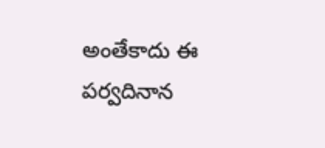అంతేకాదు ఈ పర్వదినాన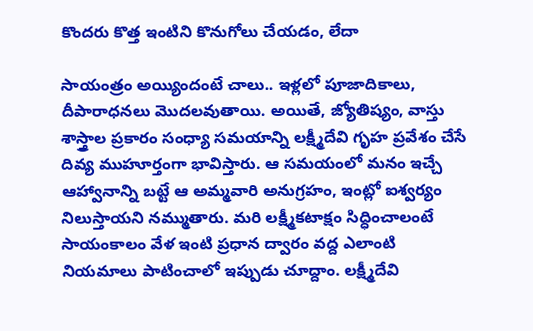కొందరు కొత్త ఇంటిని కొనుగోలు చేయడం, లేదా

సాయంత్రం అయ్యిందంటే చాలు.. ఇళ్లలో పూజాదికాలు, దీపారాధనలు మొదలవుతాయి. అయితే, జ్యోతిష్యం, వాస్తు శాస్త్రాల ప్రకారం సంధ్యా సమయాన్ని లక్ష్మీదేవి గృహ ప్రవేశం చేసే దివ్య ముహూర్తంగా భావిస్తారు. ఆ సమయంలో మనం ఇచ్చే ఆహ్వానాన్ని బట్టే ఆ అమ్మవారి అనుగ్రహం, ఇంట్లో ఐశ్వర్యం నిలుస్తాయని నమ్ముతారు. మరి లక్ష్మీకటాక్షం సిద్ధించాలంటే సాయంకాలం వేళ ఇంటి ప్రధాన ద్వారం వద్ద ఎలాంటి నియమాలు పాటించాలో ఇప్పుడు చూద్దాం. లక్ష్మీదేవి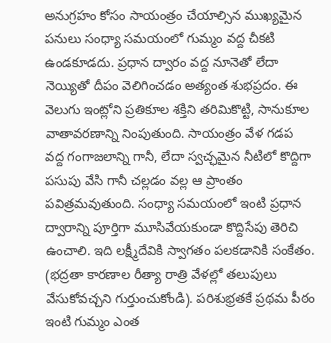అనుగ్రహం కోసం సాయంత్రం చేయాల్సిన ముఖ్యమైన పనులు సంధ్యా సమయంలో గుమ్మం వద్ద చీకటి ఉండకూడదు. ప్రధాన ద్వారం వద్ద నూనెతో లేదా నెయ్యితో దీపం వెలిగించడం అత్యంత శుభప్రదం. ఈ వెలుగు ఇంట్లోని ప్రతికూల శక్తిని తరిమికొట్టి, సానుకూల వాతావరణాన్ని నింపుతుంది. సాయంత్రం వేళ గడప వద్ద గంగాజలాన్ని గానీ, లేదా స్వచ్ఛమైన నీటిలో కొద్దిగా పసుపు వేసి గానీ చల్లడం వల్ల ఆ ప్రాంతం పవిత్రమవుతుంది. సంధ్యా సమయంలో ఇంటి ప్రధాన ద్వారాన్ని పూర్తిగా మూసివేయకుండా కొద్దిసేపు తెరిచి ఉంచాలి. ఇది లక్ష్మీదేవికి స్వాగతం పలకడానికి సంకేతం. (భద్రతా కారణాల రీత్యా రాత్రి వేళల్లో తలుపులు వేసుకోవచ్చని గుర్తుంచుకోండి). పరిశుభ్రతకే ప్రథమ పీఠం ఇంటి గుమ్మం ఎంత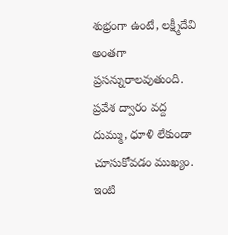శుభ్రంగా ఉంటే, లక్ష్మీదేవి అంతగా ప్రసన్నురాలవుతుంది. ప్రవేశ ద్వారం వద్ద దుమ్ము, ధూళి లేకుండా చూసుకోవడం ముఖ్యం. ఇంటి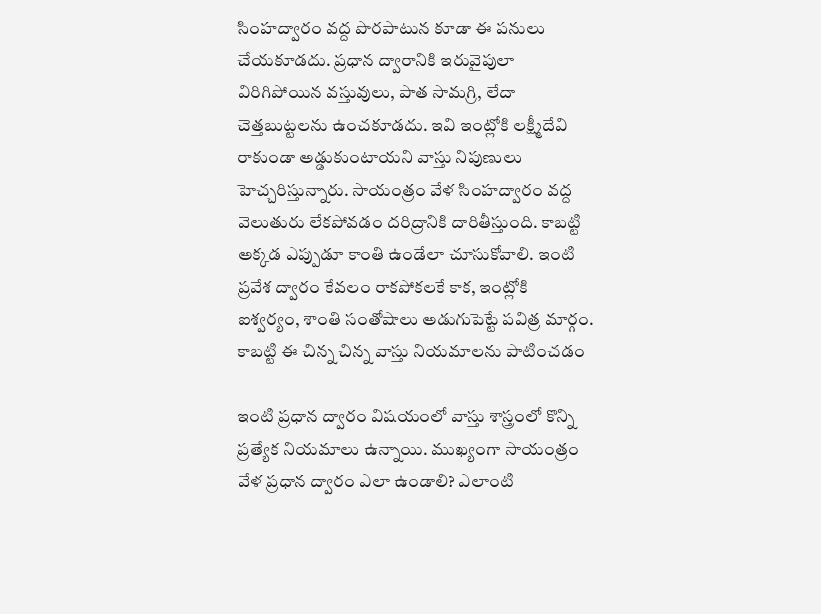సింహద్వారం వద్ద పొరపాటున కూడా ఈ పనులు చేయకూడదు. ప్రధాన ద్వారానికి ఇరువైపులా విరిగిపోయిన వస్తువులు, పాత సామగ్రి, లేదా చెత్తబుట్టలను ఉంచకూడదు. ఇవి ఇంట్లోకి లక్ష్మీదేవి రాకుండా అడ్డుకుంటాయని వాస్తు నిపుణులు హెచ్చరిస్తున్నారు. సాయంత్రం వేళ సింహద్వారం వద్ద వెలుతురు లేకపోవడం దరిద్రానికి దారితీస్తుంది. కాబట్టి అక్కడ ఎప్పుడూ కాంతి ఉండేలా చూసుకోవాలి. ఇంటి ప్రవేశ ద్వారం కేవలం రాకపోకలకే కాక, ఇంట్లోకి ఐశ్వర్యం, శాంతి సంతోషాలు అడుగుపెట్టే పవిత్ర మార్గం. కాబట్టి ఈ చిన్న చిన్న వాస్తు నియమాలను పాటించడం

ఇంటి ప్రధాన ద్వారం విషయంలో వాస్తు శాస్త్రంలో కొన్ని ప్రత్యేక నియమాలు ఉన్నాయి. ముఖ్యంగా సాయంత్రం వేళ ప్రధాన ద్వారం ఎలా ఉండాలి? ఎలాంటి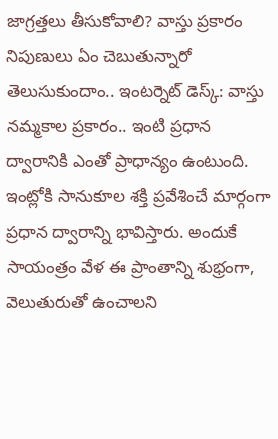జాగ్రత్తలు తీసుకోవాలి? వాస్తు ప్రకారం నిపుణులు ఏం చెబుతున్నారో తెలుసుకుందాం.. ఇంటర్నెట్ డెస్క్: వాస్తు నమ్మకాల ప్రకారం.. ఇంటి ప్రధాన ద్వారానికి ఎంతో ప్రాధాన్యం ఉంటుంది. ఇంట్లోకి సానుకూల శక్తి ప్రవేశించే మార్గంగా ప్రధాన ద్వారాన్ని భావిస్తారు. అందుకే సాయంత్రం వేళ ఈ ప్రాంతాన్ని శుభ్రంగా, వెలుతురుతో ఉంచాలని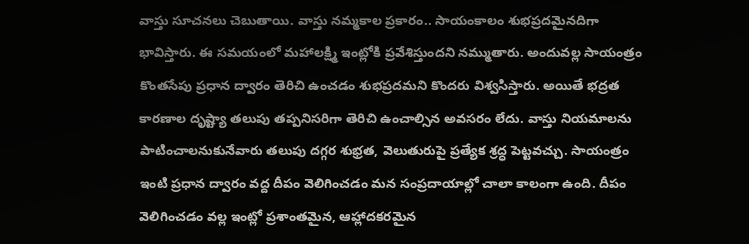వాస్తు సూచనలు చెబుతాయి. వాస్తు నమ్మకాల ప్రకారం.. సాయంకాలం శుభప్రదమైనదిగా భావిస్తారు. ఈ సమయంలో మహాలక్ష్మి ఇంట్లోకి ప్రవేశిస్తుందని నమ్ముతారు. అందువల్ల సాయంత్రం కొంతసేపు ప్రధాన ద్వారం తెరిచి ఉంచడం శుభప్రదమని కొందరు విశ్వసిస్తారు. అయితే భద్రత కారణాల దృష్ట్యా తలుపు తప్పనిసరిగా తెరిచి ఉంచాల్సిన అవసరం లేదు. వాస్తు నియమాలను పాటించాలనుకునేవారు తలుపు దగ్గర శుభ్రత, వెలుతురుపై ప్రత్యేక శ్రద్ధ పెట్టవచ్చు. సాయంత్రం ఇంటి ప్రధాన ద్వారం వద్ద దీపం వెలిగించడం మన సంప్రదాయాల్లో చాలా కాలంగా ఉంది. దీపం వెలిగించడం వల్ల ఇంట్లో ప్రశాంతమైన, ఆహ్లాదకరమైన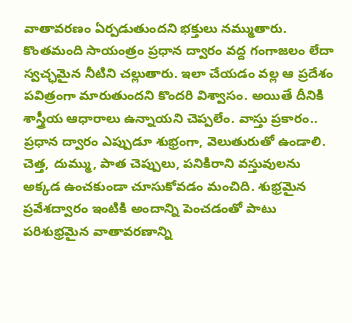వాతావరణం ఏర్పడుతుందని భక్తులు నమ్ముతారు. కొంతమంది సాయంత్రం ప్రధాన ద్వారం వద్ద గంగాజలం లేదా స్వచ్ఛమైన నీటిని చల్లుతారు. ఇలా చేయడం వల్ల ఆ ప్రదేశం పవిత్రంగా మారుతుందని కొందరి విశ్వాసం. అయితే దీనికి శాస్త్రీయ ఆధారాలు ఉన్నాయని చెప్పలేం. వాస్తు ప్రకారం.. ప్రధాన ద్వారం ఎప్పుడూ శుభ్రంగా, వెలుతురుతో ఉండాలి. చెత్త, దుమ్ము, పాత చెప్పులు, పనికిరాని వస్తువులను అక్కడ ఉంచకుండా చూసుకోవడం మంచిది. శుభ్రమైన ప్రవేశద్వారం ఇంటికి అందాన్ని పెంచడంతో పాటు పరిశుభ్రమైన వాతావరణాన్ని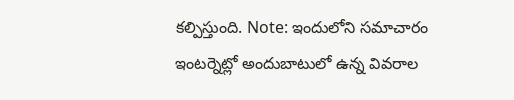కల్పిస్తుంది. Note: ఇందులోని సమాచారం ఇంటర్నెట్లో అందుబాటులో ఉన్న వివరాల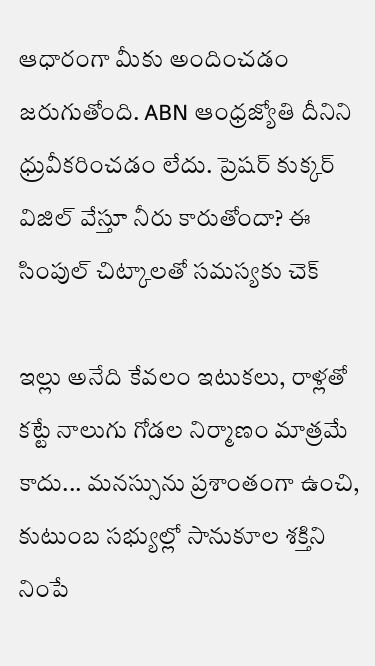ఆధారంగా మీకు అందించడం జరుగుతోంది. ABN ఆంధ్రజ్యోతి దీనిని ధ్రువీకరించడం లేదు. ప్రెషర్ కుక్కర్ విజిల్ వేస్తూ నీరు కారుతోందా? ఈ సింపుల్ చిట్కాలతో సమస్యకు చెక్

ఇల్లు అనేది కేవలం ఇటుకలు, రాళ్లతో కట్టే నాలుగు గోడల నిర్మాణం మాత్రమే కాదు... మనస్సును ప్రశాంతంగా ఉంచి, కుటుంబ సభ్యుల్లో సానుకూల శక్తిని నింపే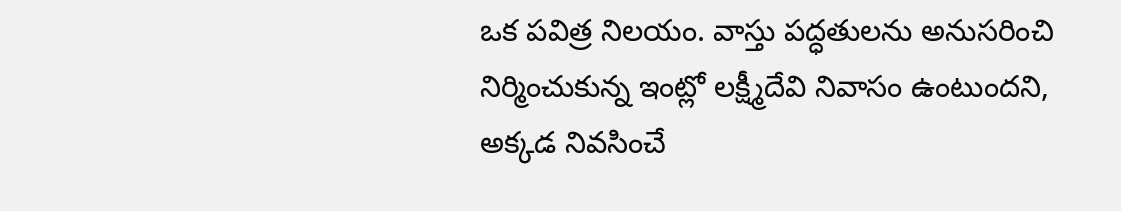ఒక పవిత్ర నిలయం. వాస్తు పద్ధతులను అనుసరించి నిర్మించుకున్న ఇంట్లో లక్ష్మీదేవి నివాసం ఉంటుందని, అక్కడ నివసించే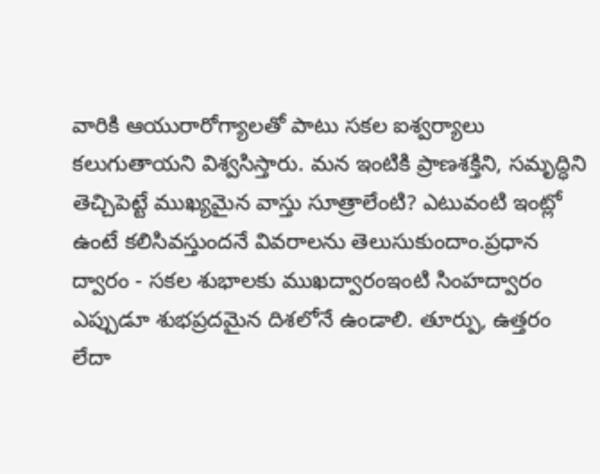వారికి ఆయురారోగ్యాలతో పాటు సకల ఐశ్వర్యాలు కలుగుతాయని విశ్వసిస్తారు. మన ఇంటికి ప్రాణశక్తిని, సమృద్ధిని తెచ్చిపెట్టే ముఖ్యమైన వాస్తు సూత్రాలేంటి? ఎటువంటి ఇంట్లో ఉంటే కలిసివస్తుందనే వివరాలను తెలుసుకుందాం.ప్రధాన ద్వారం - సకల శుభాలకు ముఖద్వారంఇంటి సింహద్వారం ఎప్పుడూ శుభప్రదమైన దిశలోనే ఉండాలి. తూర్పు, ఉత్తరం లేదా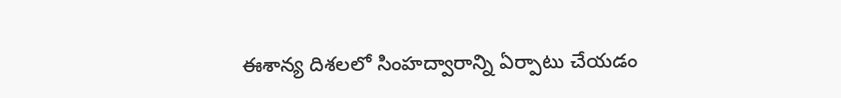ఈశాన్య దిశలలో సింహద్వారాన్ని ఏర్పాటు చేయడం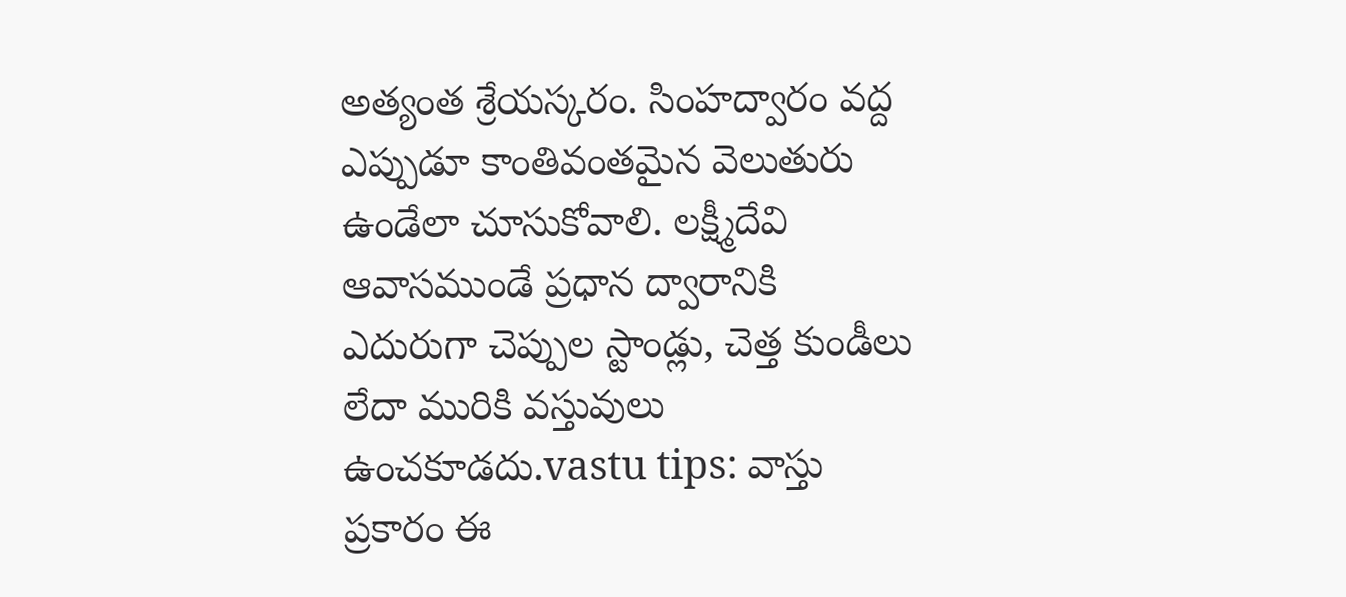అత్యంత శ్రేయస్కరం. సింహద్వారం వద్ద ఎప్పుడూ కాంతివంతమైన వెలుతురు ఉండేలా చూసుకోవాలి. లక్ష్మీదేవి ఆవాసముండే ప్రధాన ద్వారానికి ఎదురుగా చెప్పుల స్టాండ్లు, చెత్త కుండీలు లేదా మురికి వస్తువులు ఉంచకూడదు.vastu tips: వాస్తు ప్రకారం ఈ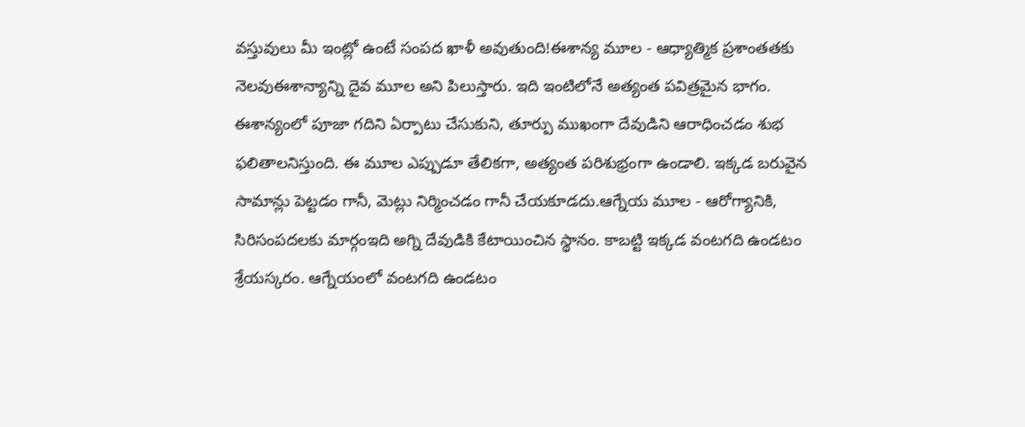వస్తువులు మీ ఇంట్లో ఉంటే సంపద ఖాళీ అవుతుంది!ఈశాన్య మూల - ఆధ్యాత్మిక ప్రశాంతతకు నెలవుఈశాన్యాన్ని దైవ మూల అని పిలుస్తారు. ఇది ఇంటిలోనే అత్యంత పవిత్రమైన భాగం. ఈశాన్యంలో పూజా గదిని ఏర్పాటు చేసుకుని, తూర్పు ముఖంగా దేవుడిని ఆరాధించడం శుభ ఫలితాలనిస్తుంది. ఈ మూల ఎప్పుడూ తేలికగా, అత్యంత పరిశుభ్రంగా ఉండాలి. ఇక్కడ బరువైన సామాన్లు పెట్టడం గానీ, మెట్లు నిర్మించడం గానీ చేయకూడదు.ఆగ్నేయ మూల - ఆరోగ్యానికి, సిరిసంపదలకు మార్గంఇది అగ్ని దేవుడికి కేటాయించిన స్థానం. కాబట్టి ఇక్కడ వంటగది ఉండటం శ్రేయస్కరం. ఆగ్నేయంలో వంటగది ఉండటం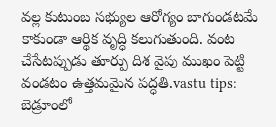వల్ల కుటుంబ సభ్యుల ఆరోగ్యం బాగుండటమే కాకుండా ఆర్థిక వృద్ధి కలుగుతుంది. వంట చేసేటప్పుడు తూర్పు దిశ వైపు ముఖం పెట్టి వండటం ఉత్తమమైన పద్ధతి.vastu tips: బెడ్రూంలో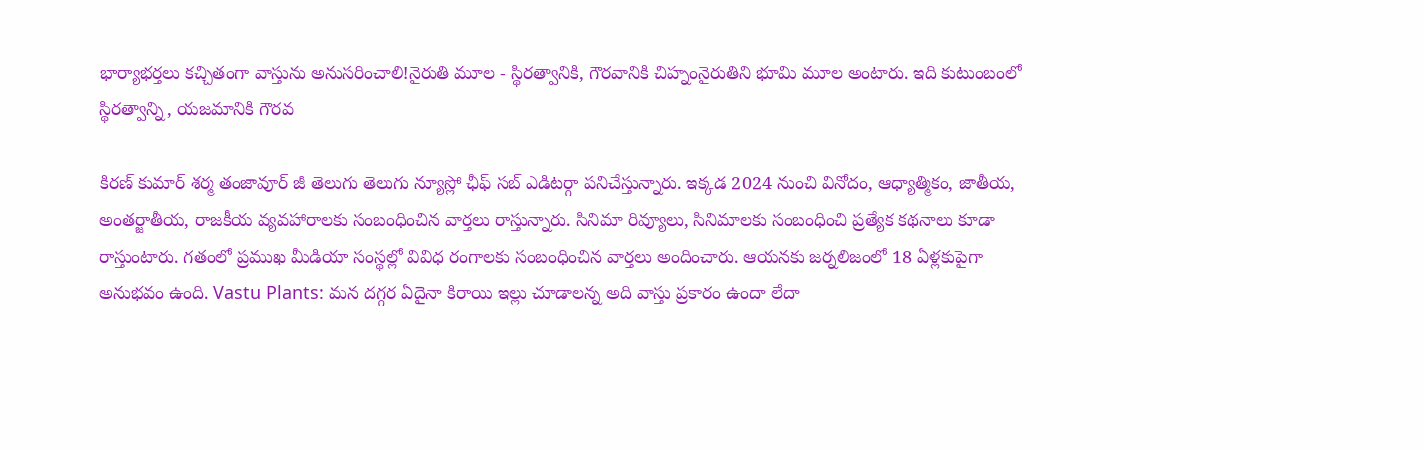భార్యాభర్తలు కచ్చితంగా వాస్తును అనుసరించాలి!నైరుతి మూల - స్థిరత్వానికి, గౌరవానికి చిహ్నంనైరుతిని భూమి మూల అంటారు. ఇది కుటుంబంలో స్థిరత్వాన్ని, యజమానికి గౌరవ

కిరణ్ కుమార్ శర్మ తంజావూర్ జీ తెలుగు తెలుగు న్యూస్లో ఛీఫ్ సబ్ ఎడిటర్గా పనిచేస్తున్నారు. ఇక్కడ 2024 నుంచి వినోదం, ఆధ్యాత్మికం, జాతీయ, అంతర్జాతీయ, రాజకీయ వ్యవహారాలకు సంబంధించిన వార్తలు రాస్తున్నారు. సినిమా రివ్యూలు, సినిమాలకు సంబంధించి ప్రత్యేక కథనాలు కూడా రాస్తుంటారు. గతంలో ప్రముఖ మీడియా సంస్థల్లో వివిధ రంగాలకు సంబంధించిన వార్తలు అందించారు. ఆయనకు జర్నలిజంలో 18 ఏళ్లకుపైగా అనుభవం ఉంది. Vastu Plants: మన దగ్గర ఏదైనా కిరాయి ఇల్లు చూడాలన్న అది వాస్తు ప్రకారం ఉందా లేదా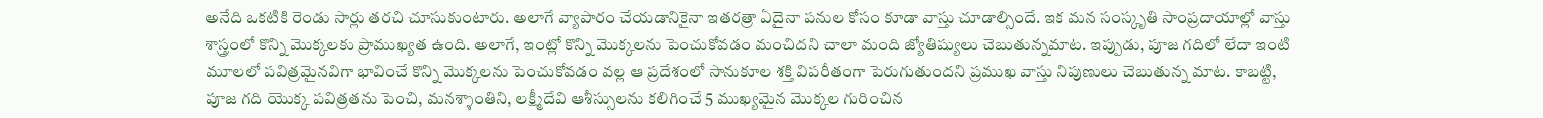అనేది ఒకటికి రెండు సార్లు తరచి చూసుకుంటారు. అలాగే వ్యాపారం చేయడానికైనా ఇతరత్రా ఏదైనా పనుల కోసం కూడా వాస్తు చూడాల్సిందే. ఇక మన సంస్కృతి సాంప్రదాయాల్లో వాస్తు శాస్త్రంలో కొన్ని మొక్కలకు ప్రాముఖ్యత ఉంది. అలాగే, ఇంట్లో కొన్ని మొక్కలను పెంచుకోవడం మంచిదని చాలా మంది జ్యోతిష్యులు చెబుతున్నమాట. ఇప్పుడు, పూజ గదిలో లేదా ఇంటి మూలలో పవిత్రమైనవిగా భావించే కొన్ని మొక్కలను పెంచుకోవడం వల్ల ఆ ప్రదేశంలో సానుకూల శక్తి విపరీతంగా పెరుగుతుందని ప్రముఖ వాస్తు నిపుణులు చెబుతున్న మాట. కాబట్టి, పూజ గది యొక్క పవిత్రతను పెంచి, మనశ్శాంతిని, లక్ష్మీదేవి ఆశీస్సులను కలిగించే 5 ముఖ్యమైన మొక్కల గురించిన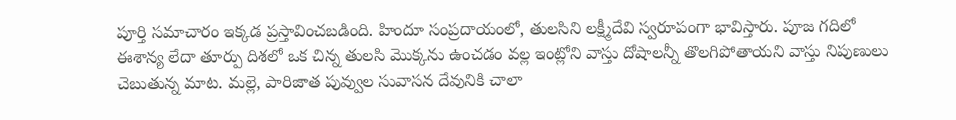పూర్తి సమాచారం ఇక్కడ ప్రస్తావించబడింది. హిందూ సంప్రదాయంలో, తులసిని లక్ష్మీదేవి స్వరూపంగా భావిస్తారు. పూజ గదిలో ఈశాన్య లేదా తూర్పు దిశలో ఒక చిన్న తులసి మొక్కను ఉంచడం వల్ల ఇంట్లోని వాస్తు దోషాలన్నీ తొలగిపోతాయని వాస్తు నిపుణులు చెబుతున్న మాట. మల్లె, పారిజాత పువ్వుల సువాసన దేవునికి చాలా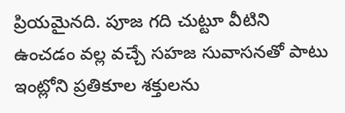ప్రియమైనది. పూజ గది చుట్టూ వీటిని ఉంచడం వల్ల వచ్చే సహజ సువాసనతో పాటు ఇంట్లోని ప్రతికూల శక్తులను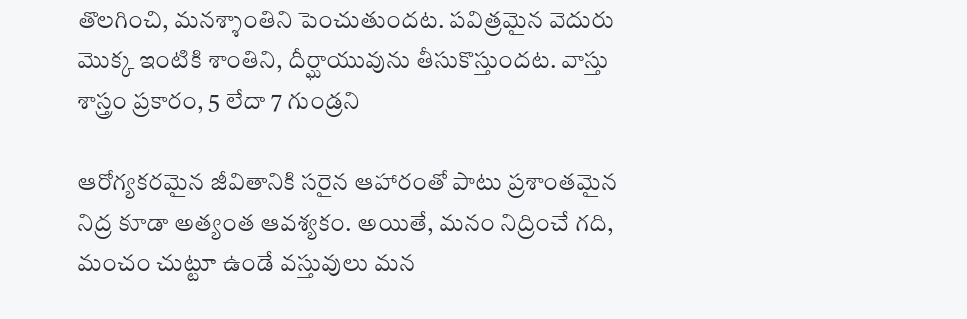తొలగించి, మనశ్శాంతిని పెంచుతుందట. పవిత్రమైన వెదురు మొక్క ఇంటికి శాంతిని, దీర్ఘాయువును తీసుకొస్తుందట. వాస్తు శాస్త్రం ప్రకారం, 5 లేదా 7 గుండ్రని

ఆరోగ్యకరమైన జీవితానికి సరైన ఆహారంతో పాటు ప్రశాంతమైన నిద్ర కూడా అత్యంత ఆవశ్యకం. అయితే, మనం నిద్రించే గది, మంచం చుట్టూ ఉండే వస్తువులు మన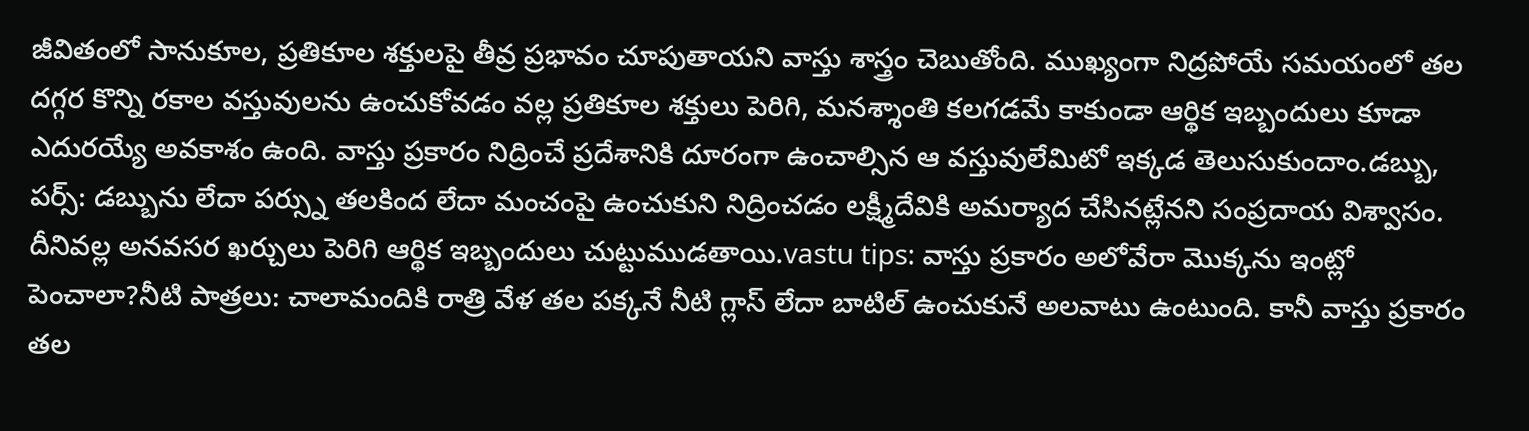జీవితంలో సానుకూల, ప్రతికూల శక్తులపై తీవ్ర ప్రభావం చూపుతాయని వాస్తు శాస్త్రం చెబుతోంది. ముఖ్యంగా నిద్రపోయే సమయంలో తల దగ్గర కొన్ని రకాల వస్తువులను ఉంచుకోవడం వల్ల ప్రతికూల శక్తులు పెరిగి, మనశ్శాంతి కలగడమే కాకుండా ఆర్థిక ఇబ్బందులు కూడా ఎదురయ్యే అవకాశం ఉంది. వాస్తు ప్రకారం నిద్రించే ప్రదేశానికి దూరంగా ఉంచాల్సిన ఆ వస్తువులేమిటో ఇక్కడ తెలుసుకుందాం.డబ్బు, పర్స్: డబ్బును లేదా పర్స్ను తలకింద లేదా మంచంపై ఉంచుకుని నిద్రించడం లక్ష్మీదేవికి అమర్యాద చేసినట్లేనని సంప్రదాయ విశ్వాసం. దీనివల్ల అనవసర ఖర్చులు పెరిగి ఆర్థిక ఇబ్బందులు చుట్టుముడతాయి.vastu tips: వాస్తు ప్రకారం అలోవేరా మొక్కను ఇంట్లో పెంచాలా?నీటి పాత్రలు: చాలామందికి రాత్రి వేళ తల పక్కనే నీటి గ్లాస్ లేదా బాటిల్ ఉంచుకునే అలవాటు ఉంటుంది. కానీ వాస్తు ప్రకారం తల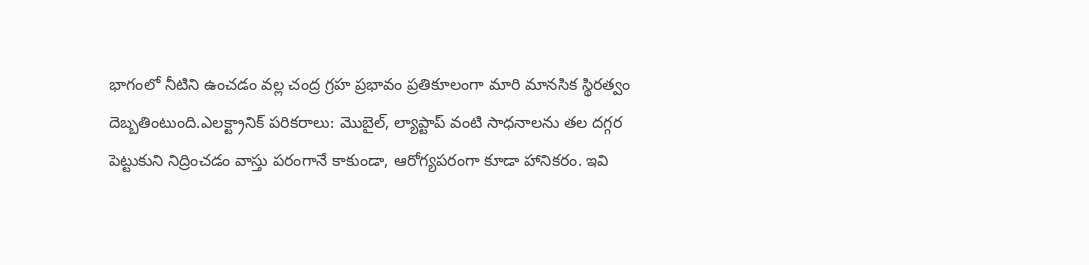భాగంలో నీటిని ఉంచడం వల్ల చంద్ర గ్రహ ప్రభావం ప్రతికూలంగా మారి మానసిక స్థిరత్వం దెబ్బతింటుంది.ఎలక్ట్రానిక్ పరికరాలు: మొబైల్, ల్యాప్టాప్ వంటి సాధనాలను తల దగ్గర పెట్టుకుని నిద్రించడం వాస్తు పరంగానే కాకుండా, ఆరోగ్యపరంగా కూడా హానికరం. ఇవి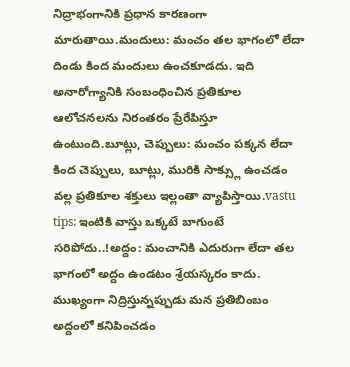నిద్రాభంగానికి ప్రధాన కారణంగా మారుతాయి.మందులు: మంచం తల భాగంలో లేదా దిండు కింద మందులు ఉంచకూడదు. ఇది అనారోగ్యానికి సంబంధించిన ప్రతికూల ఆలోచనలను నిరంతరం ప్రేరేపిస్తూ ఉంటుంది.బూట్లు, చెప్పులు: మంచం పక్కన లేదా కింద చెప్పులు, బూట్లు, మురికి సాక్స్లు ఉంచడం వల్ల ప్రతికూల శక్తులు ఇల్లంతా వ్యాపిస్తాయి.vastu tips: ఇంటికి వాస్తు ఒక్కటే బాగుంటే సరిపోదు..!అద్దం: మంచానికి ఎదురుగా లేదా తల భాగంలో అద్దం ఉండటం శ్రేయస్కరం కాదు. ముఖ్యంగా నిద్రిస్తున్నప్పుడు మన ప్రతిబింబం అద్దంలో కనిపించడం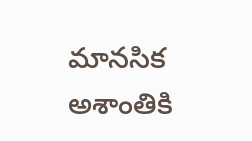మానసిక అశాంతికి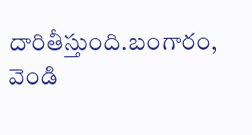దారితీస్తుంది.బంగారం, వెండి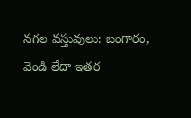నగల వస్తువులు: బంగారం, వెండి లేదా ఇతర